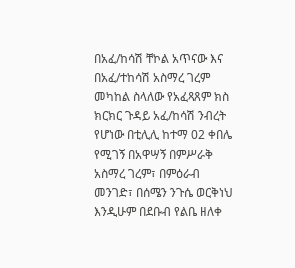በአፈ/ከሳሽ ቸኮል አጥናው እና በአፈ/ተከሳሽ አስማረ ገረም መካከል ስላለው የአፈጻጸም ክስ ክርክር ጉዳይ አፈ/ከሳሽ ንብረት የሆነው በቲሊሊ ከተማ 02 ቀበሌ የሚገኝ በአዋሣኝ በምሥራቅ አስማረ ገረም፣ በምዕራብ መንገድ፣ በሰሜን ንጉሴ ወርቅነህ እንዲሁም በደቡብ የልቤ ዘለቀ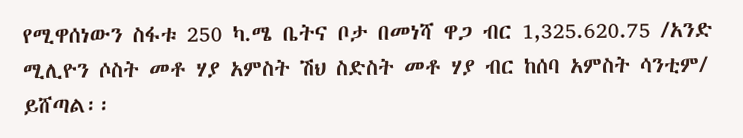የሚዋሰነውን ስፋቱ 250 ካ.ሜ ቤትና ቦታ በመነሻ ዋጋ ብር 1,325.620.75 /አንድ ሚሊዮን ሶስት መቶ ሃያ አምስት ሽህ ስድስት መቶ ሃያ ብር ከሰባ አምስት ሳንቲም/ ይሸጣል፡፡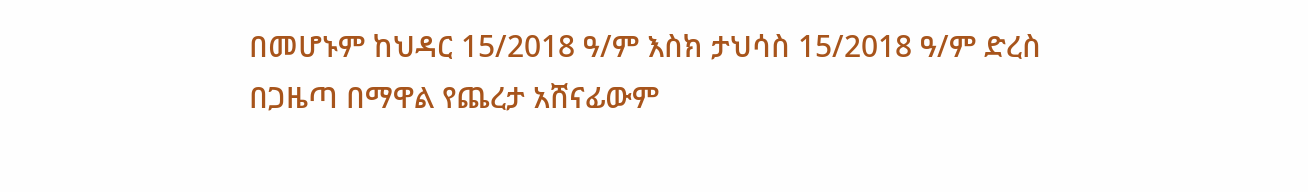በመሆኑም ከህዳር 15/2018 ዓ/ም እስክ ታህሳስ 15/2018 ዓ/ም ድረስ በጋዜጣ በማዋል የጨረታ አሸናፊውም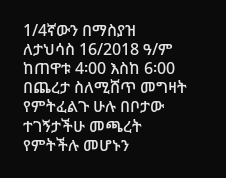1/4ኛውን በማስያዝ ለታህሳስ 16/2018 ዓ/ም ከጠዋቱ 4፡00 እስከ 6፡00 በጨረታ ስለሚሸጥ መግዛት የምትፈልጉ ሁሉ በቦታው ተገኝታችሁ መጫረት የምትችሉ መሆኑን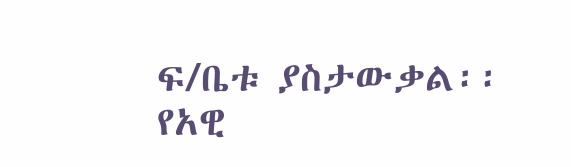ፍ/ቤቱ ያስታውቃል፡፡
የአዊ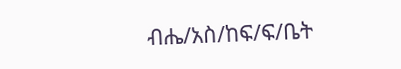ብሔ/አስ/ከፍ/ፍ/ቤት